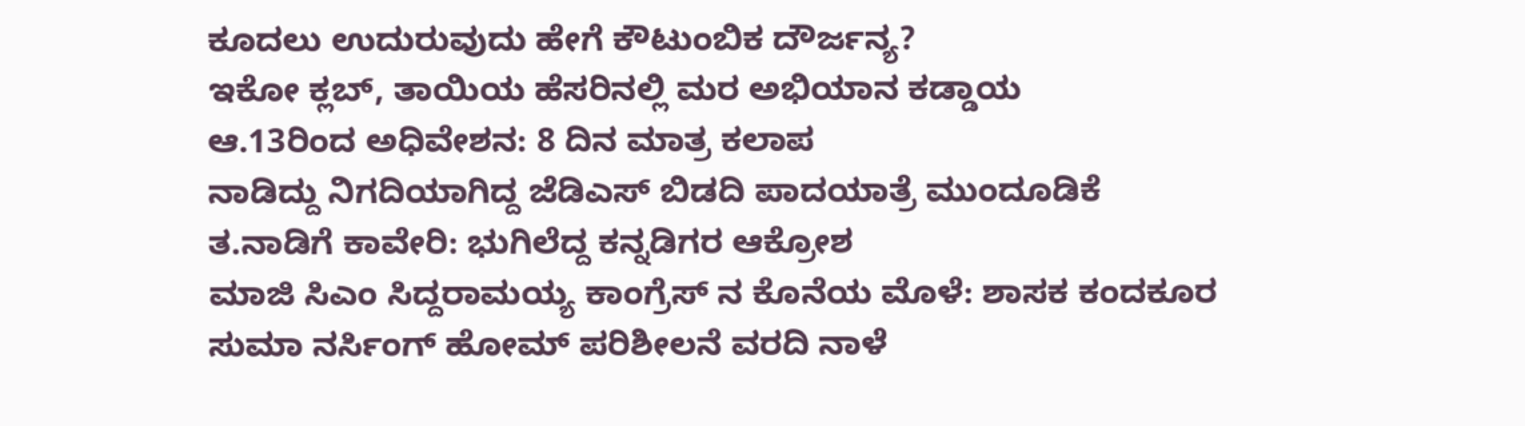ಕೂದಲು ಉದುರುವುದು ಹೇಗೆ ಕೌಟುಂಬಿಕ ದೌರ್ಜನ್ಯ?
ಇಕೋ ಕ್ಲಬ್, ತಾಯಿಯ ಹೆಸರಿನಲ್ಲಿ ಮರ ಅಭಿಯಾನ ಕಡ್ಡಾಯ
ಆ.13ರಿಂದ ಅಧಿವೇಶನ: 8 ದಿನ ಮಾತ್ರ ಕಲಾಪ
ನಾಡಿದ್ದು ನಿಗದಿಯಾಗಿದ್ದ ಜೆಡಿಎಸ್ ಬಿಡದಿ ಪಾದಯಾತ್ರೆ ಮುಂದೂಡಿಕೆ
ತ.ನಾಡಿಗೆ ಕಾವೇರಿ: ಭುಗಿಲೆದ್ದ ಕನ್ನಡಿಗರ ಆಕ್ರೋಶ
ಮಾಜಿ ಸಿಎಂ ಸಿದ್ದರಾಮಯ್ಯ ಕಾಂಗ್ರೆಸ್ ನ ಕೊನೆಯ ಮೊಳೆ: ಶಾಸಕ ಕಂದಕೂರ
ಸುಮಾ ನರ್ಸಿಂಗ್ ಹೋಮ್ ಪರಿಶೀಲನೆ ವರದಿ ನಾಳೆ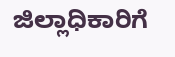ಜಿಲ್ಲಾಧಿಕಾರಿಗೆ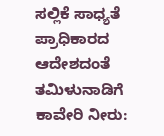ಸಲ್ಲಿಕೆ ಸಾಧ್ಯತೆ
ಪ್ರಾಧಿಕಾರದ ಆದೇಶದಂತೆ ತಮಿಳುನಾಡಿಗೆ ಕಾವೇರಿ ನೀರು: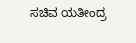ಸಚಿವ ಯತೀಂದ್ರ